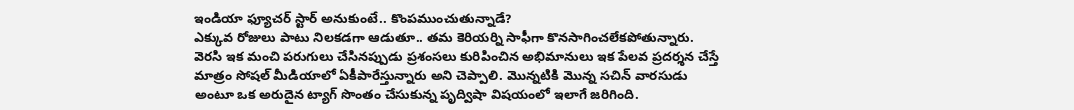ఇండియా ఫ్యూచర్ స్టార్ అనుకుంటే.. కొంపముంచుతున్నాడే?
ఎక్కువ రోజులు పాటు నిలకడగా ఆడుతూ.. తమ కెరియర్ని సాఫీగా కొనసాగించలేకపోతున్నారు. వెరసి ఇక మంచి పరుగులు చేసినప్పుడు ప్రశంసలు కురిపించిన అభిమానులు ఇక పేలవ ప్రదర్శన చేస్తే మాత్రం సోషల్ మీడియాలో ఏకీపారేస్తున్నారు అని చెప్పాలి. మొన్నటికి మొన్న సచిన్ వారసుడు అంటూ ఒక అరుదైన ట్యాగ్ సొంతం చేసుకున్న పృద్విషా విషయంలో ఇలాగే జరిగింది.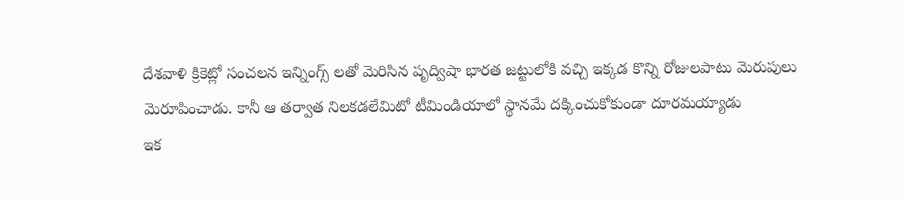దేశవాళి క్రికెట్లో సంచలన ఇన్నింగ్స్ లతో మెరిసిన పృద్విషా భారత జట్టులోకి వచ్చి ఇక్కడ కొన్ని రోజులపాటు మెరుపులు మెరూపించాడు. కానీ ఆ తర్వాత నిలకడలేమిటో టీమిండియాలో స్థానమే దక్కించుకోకుండా దూరమయ్యాడు
ఇక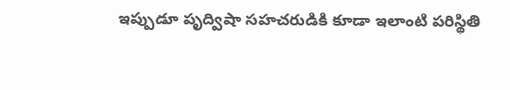ఇప్పుడూ పృద్విషా సహచరుడికి కూడా ఇలాంటి పరిస్థితి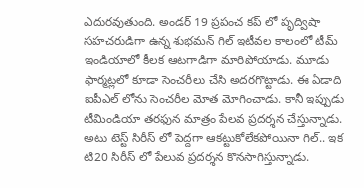ఎదురవుతుంది. అండర్ 19 ప్రపంచ కప్ లో పృద్విషా సహచరుడిగా ఉన్న శుభమన్ గిల్ ఇటీవల కాలంలో టీమ్ ఇండియాలో కీలక ఆటగాడిగా మారిపోయాడు. మూడు ఫార్మట్లలో కూడా సెంచరీలు చేసి అదరగొట్టాడు. ఈ ఏడాది ఐపీఎల్ లోను సెంచరీల మోత మోగించాడు. కానీ ఇప్పుడు టీమిండియా తరఫున మాత్రం పేలవ ప్రదర్శన చేస్తున్నాడు. అటు టెస్ట్ సిరీస్ లో పెద్దగా ఆకట్టుకోలేకపోయినా గిల్.. ఇక టి20 సిరీస్ లో పేలువ ప్రదర్శన కొనసాగిస్తున్నాడు.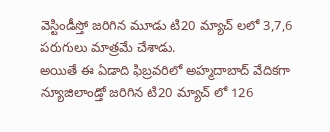వెస్టిండీస్తో జరిగిన మూడు టి20 మ్యాచ్ లలో 3,7,6 పరుగులు మాత్రమే చేశాడు.
అయితే ఈ ఏడాది ఫిబ్రవరిలో అహ్మదాబాద్ వేదికగా న్యూజిలాండ్తో జరిగిన టి20 మ్యాచ్ లో 126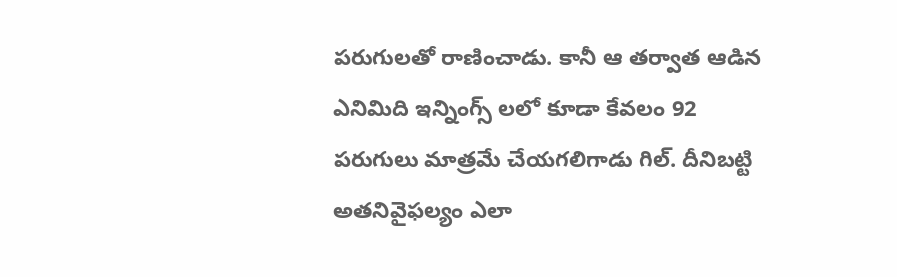పరుగులతో రాణించాడు. కానీ ఆ తర్వాత ఆడిన ఎనిమిది ఇన్నింగ్స్ లలో కూడా కేవలం 92 పరుగులు మాత్రమే చేయగలిగాడు గిల్. దీనిబట్టి అతనివైఫల్యం ఎలా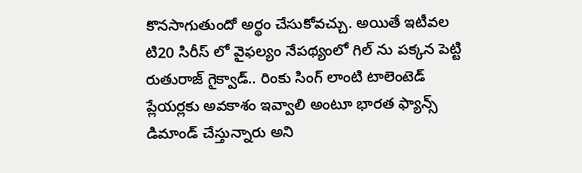కొనసాగుతుందో అర్థం చేసుకోవచ్చు. అయితే ఇటీవల టి20 సిరీస్ లో వైఫల్యం నేపథ్యంలో గిల్ ను పక్కన పెట్టి రుతురాజ్ గైక్వాడ్.. రింకు సింగ్ లాంటి టాలెంటెడ్ ప్లేయర్లకు అవకాశం ఇవ్వాలి అంటూ భారత ఫ్యాన్స్ డిమాండ్ చేస్తున్నారు అని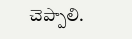చెప్పాలి.